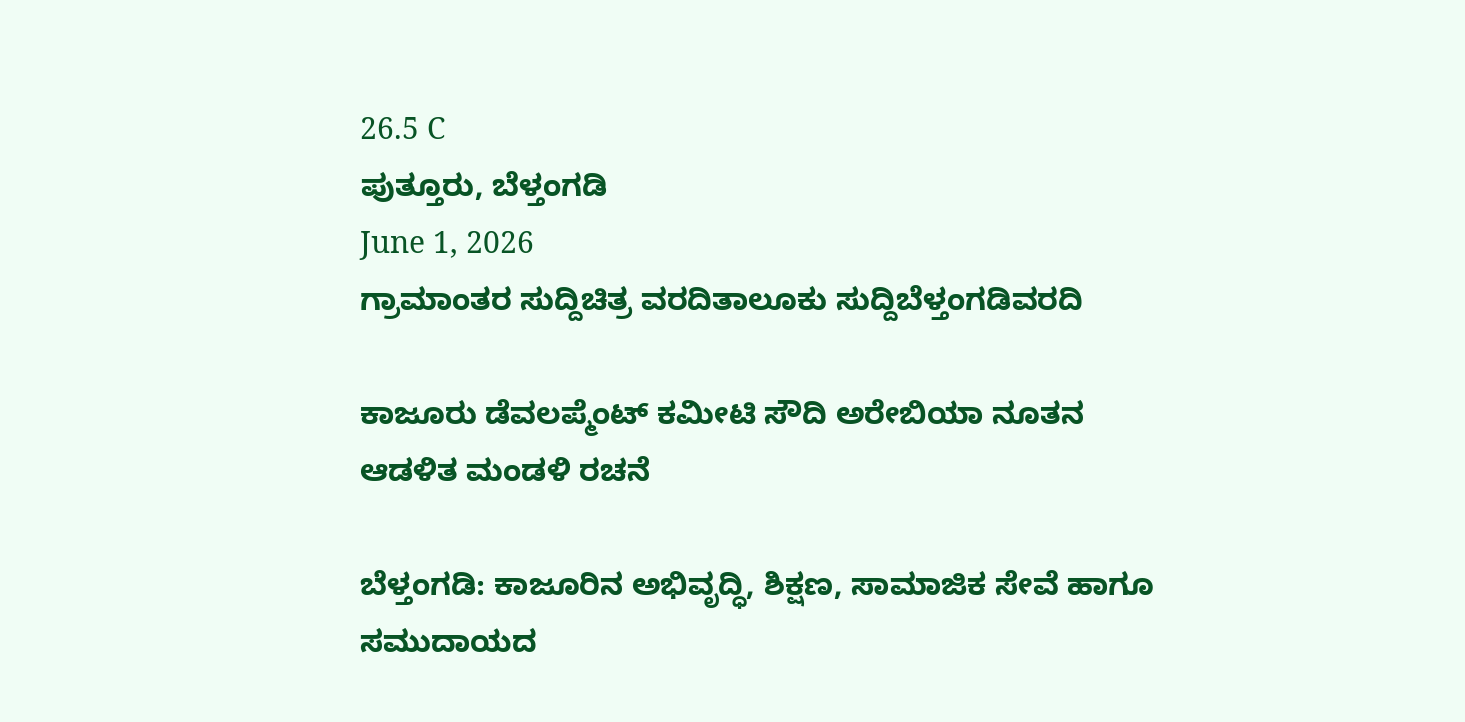26.5 C
ಪುತ್ತೂರು, ಬೆಳ್ತಂಗಡಿ
June 1, 2026
ಗ್ರಾಮಾಂತರ ಸುದ್ದಿಚಿತ್ರ ವರದಿತಾಲೂಕು ಸುದ್ದಿಬೆಳ್ತಂಗಡಿವರದಿ

ಕಾಜೂರು ಡೆವಲಪ್ಮೆಂಟ್ ಕಮೀಟಿ ಸೌದಿ ಅರೇಬಿಯಾ ನೂತನ ಆಡಳಿತ ಮಂಡಳಿ ರಚನೆ

ಬೆಳ್ತಂಗಡಿ: ಕಾಜೂರಿನ ಅಭಿವೃದ್ಧಿ, ಶಿಕ್ಷಣ, ಸಾಮಾಜಿಕ ಸೇವೆ ಹಾಗೂ ಸಮುದಾಯದ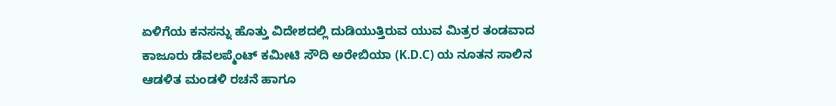ಏಳಿಗೆಯ ಕನಸನ್ನು ಹೊತ್ತು ವಿದೇಶದಲ್ಲಿ ದುಡಿಯುತ್ತಿರುವ ಯುವ ಮಿತ್ರರ ತಂಡವಾದ ಕಾಜೂರು ಡೆವಲಪ್ಮೆಂಟ್ ಕಮೀಟಿ ಸೌದಿ ಅರೇಬಿಯಾ (K.D.C) ಯ ನೂತನ ಸಾಲಿನ ಆಡಳಿತ ಮಂಡಳಿ ರಚನೆ ಹಾಗೂ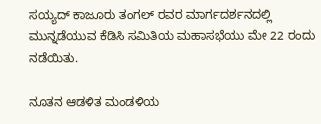ಸಯ್ಯದ್ ಕಾಜೂರು ತಂಗಲ್ ರವರ ಮಾರ್ಗದರ್ಶನದಲ್ಲಿ ಮುನ್ನಡೆಯುವ ಕೆಡಿಸಿ ಸಮಿತಿಯ ಮಹಾಸಭೆಯು ಮೇ 22 ರಂದು ನಡೆಯಿತು.

ನೂತನ ಆಡಳಿತ ಮಂಡಳಿಯ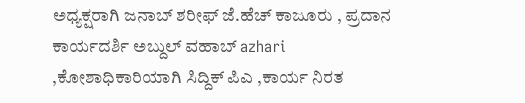ಅಧ್ಯಕ್ಷರಾಗಿ ಜನಾಬ್ ಶರೀಫ್ ಜೆ.ಹೆಚ್ ಕಾಜೂರು , ಪ್ರದಾನ ಕಾರ್ಯದರ್ಶಿ ಅಬ್ದುಲ್ ವಹಾಬ್ azhari ,ಕೋಶಾಧಿಕಾರಿಯಾಗಿ ಸಿದ್ದಿಕ್ ಪಿಎ ,ಕಾರ್ಯ ನಿರತ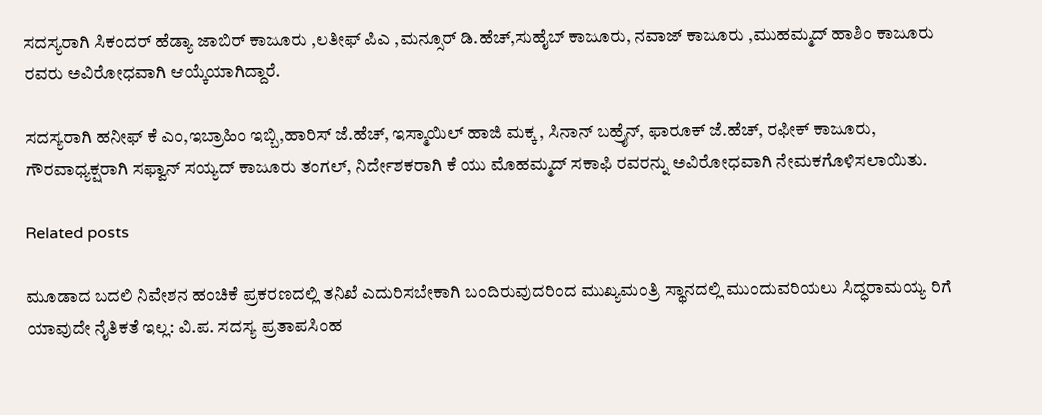ಸದಸ್ಯರಾಗಿ ಸಿಕಂದರ್ ಹೆಡ್ಯಾ ಜಾಬಿರ್ ಕಾಜೂರು ,ಲತೀಫ್ ಪಿಎ ,ಮನ್ಸೂರ್ ಡಿ.ಹೆಚ್,ಸುಹೈಬ್ ಕಾಜೂರು, ನವಾಜ್ ಕಾಜೂರು ,ಮುಹಮ್ಮದ್ ಹಾಶಿಂ ಕಾಜೂರು ರವರು ಅವಿರೋಧವಾಗಿ ಆಯ್ಕೆಯಾಗಿದ್ದಾರೆ.

ಸದಸ್ಯರಾಗಿ ಹನೀಫ್ ಕೆ ಎಂ,ಇಬ್ರಾಹಿಂ ಇಬ್ಬಿ,ಹಾರಿಸ್ ಜೆ.ಹೆಚ್, ಇಸ್ಮಾಯಿಲ್ ಹಾಜಿ ಮಕ್ಕ , ಸಿನಾನ್ ಬಹ್ರೈನ್, ಫಾರೂಕ್ ಜೆ.ಹೆಚ್, ರಫೀಕ್ ಕಾಜೂರು, ಗೌರವಾಧ್ಯಕ್ಷರಾಗಿ ಸಫ್ವಾನ್ ಸಯ್ಯದ್ ಕಾಜೂರು ತಂಗಲ್, ನಿರ್ದೇಶಕರಾಗಿ ಕೆ ಯು ಮೊಹಮ್ಮದ್ ಸಕಾಫಿ ರವರನ್ನು ಅವಿರೋಧವಾಗಿ ನೇಮಕಗೊಳಿಸಲಾಯಿತು.

Related posts

ಮೂಡಾದ ಬದಲಿ ನಿವೇಶನ ಹಂಚಿಕೆ ಪ್ರಕರಣದಲ್ಲಿ ತನಿಖೆ ಎದುರಿಸಬೇಕಾಗಿ ಬಂದಿರುವುದರಿಂದ ಮುಖ್ಯಮಂತ್ರಿ ಸ್ಥಾನದಲ್ಲಿ ಮುಂದುವರಿಯಲು ಸಿದ್ಧರಾಮಯ್ಯ ರಿಗೆ ಯಾವುದೇ ನೈತಿಕತೆ ಇಲ್ಲ: ವಿ.ಪ. ಸದಸ್ಯ ಪ್ರತಾಪಸಿಂಹ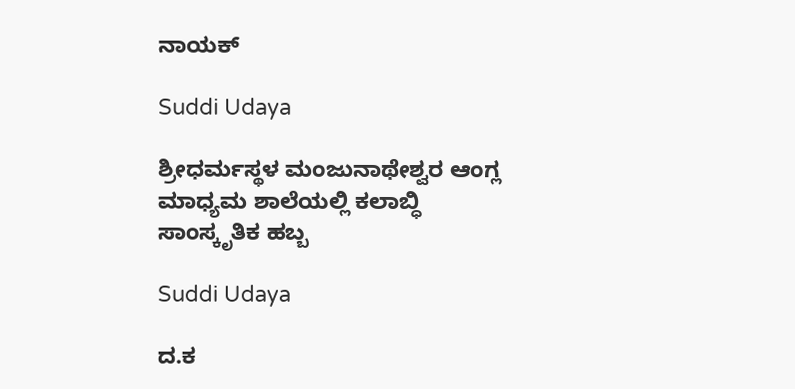ನಾಯಕ್

Suddi Udaya

ಶ್ರೀಧರ್ಮಸ್ಥಳ ಮಂಜುನಾಥೇಶ್ವರ ಆಂಗ್ಲ ಮಾಧ್ಯಮ ಶಾಲೆಯಲ್ಲಿ ಕಲಾಬ್ಧಿ ಸಾಂಸ್ಕೃತಿಕ ಹಬ್ಬ

Suddi Udaya

ದ.ಕ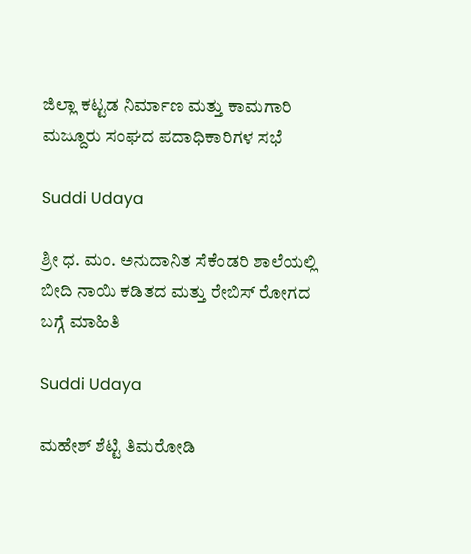ಜಿಲ್ಲಾ ಕಟ್ಟಡ ನಿರ್ಮಾಣ ಮತ್ತು ಕಾಮಗಾರಿ ಮಜ್ದೂರು ಸಂಘದ ಪದಾಧಿಕಾರಿಗಳ ಸಭೆ

Suddi Udaya

ಶ್ರೀ ಧ. ಮಂ. ಅನುದಾನಿತ ಸೆಕೆಂಡರಿ ಶಾಲೆಯಲ್ಲಿ ಬೀದಿ ನಾಯಿ ಕಡಿತದ ಮತ್ತು ರೇಬಿಸ್ ರೋಗದ ಬಗ್ಗೆ ಮಾಹಿತಿ

Suddi Udaya

ಮಹೇಶ್‌ ಶೆಟ್ಟಿ ತಿಮರೋಡಿ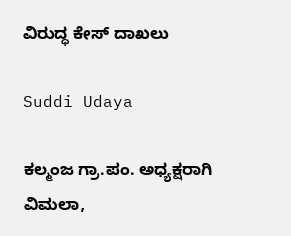ವಿರುದ್ಧ ಕೇಸ್‌ ದಾಖಲು

Suddi Udaya

ಕಲ್ಮಂಜ ಗ್ರಾ.ಪಂ. ಅಧ್ಯಕ್ಷರಾಗಿ ವಿಮಲಾ,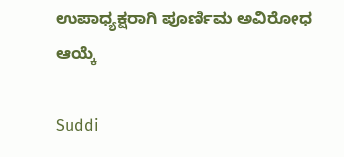ಉಪಾಧ್ಯಕ್ಷರಾಗಿ ಪೂರ್ಣಿಮ ಅವಿರೋಧ ಆಯ್ಕೆ

Suddi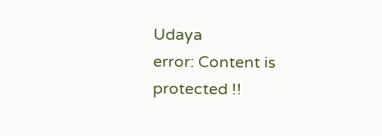Udaya
error: Content is protected !!